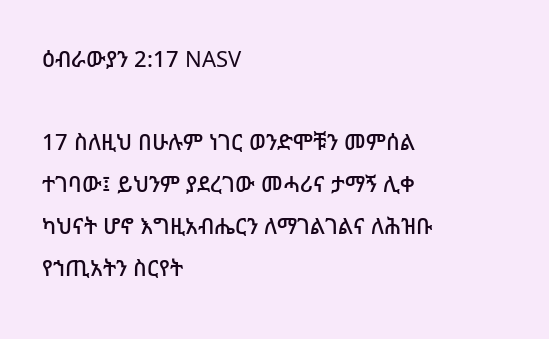ዕብራውያን 2:17 NASV

17 ስለዚህ በሁሉም ነገር ወንድሞቹን መምሰል ተገባው፤ ይህንም ያደረገው መሓሪና ታማኝ ሊቀ ካህናት ሆኖ እግዚአብሔርን ለማገልገልና ለሕዝቡ የኀጢአትን ስርየት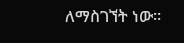ለማስገኘት ነው።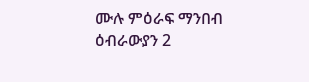ሙሉ ምዕራፍ ማንበብ ዕብራውያን 2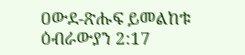ዐውደ-ጽሑፍ ይመልከቱ ዕብራውያን 2:17